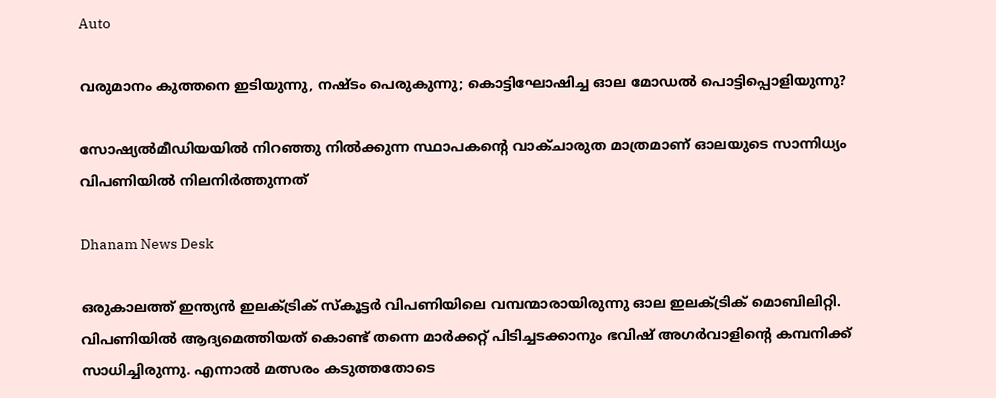Auto

വരുമാനം കുത്തനെ ഇടിയുന്നു, നഷ്ടം പെരുകുന്നു; കൊട്ടിഘോഷിച്ച ഓല മോഡല്‍ പൊട്ടിപ്പൊളിയുന്നു?

സോഷ്യല്‍മീഡിയയില്‍ നിറഞ്ഞു നില്‍ക്കുന്ന സ്ഥാപകന്റെ വാക്ചാരുത മാത്രമാണ് ഓലയുടെ സാന്നിധ്യം വിപണിയില്‍ നിലനിര്‍ത്തുന്നത്

Dhanam News Desk

ഒരുകാലത്ത് ഇന്ത്യന്‍ ഇലക്ട്രിക് സ്‌കൂട്ടര്‍ വിപണിയിലെ വമ്പന്മാരായിരുന്നു ഓല ഇലക്ട്രിക് മൊബിലിറ്റി. വിപണിയില്‍ ആദ്യമെത്തിയത് കൊണ്ട് തന്നെ മാര്‍ക്കറ്റ് പിടിച്ചടക്കാനും ഭവിഷ് അഗര്‍വാളിന്റെ കമ്പനിക്ക് സാധിച്ചിരുന്നു. എന്നാല്‍ മത്സരം കടുത്തതോടെ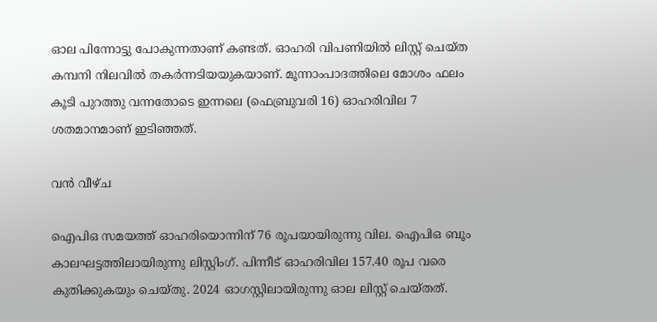ഓല പിന്നോട്ടു പോകുന്നതാണ് കണ്ടത്. ഓഹരി വിപണിയില്‍ ലിസ്റ്റ് ചെയ്ത കമ്പനി നിലവില്‍ തകര്‍ന്നടിയയുകയാണ്. മൂന്നാംപാദത്തിലെ മോശം ഫലം കൂടി പുറത്തു വന്നതോടെ ഇന്നലെ (ഫെബ്രുവരി 16) ഓഹരിവില 7 ശതമാനമാണ് ഇടിഞ്ഞത്.

വന്‍ വീഴ്ച

ഐപിഒ സമയത്ത് ഓഹരിയൊന്നിന് 76 രൂപയായിരുന്നു വില. ഐപിഒ ബൂം കാലഘട്ടത്തിലായിരുന്നു ലിസ്റ്റിംഗ്. പിന്നീട് ഓഹരിവില 157.40 രൂപ വരെ കുതിക്കുകയും ചെയ്തു. 2024 ഓഗസ്റ്റിലായിരുന്നു ഓല ലിസ്റ്റ് ചെയ്തത്.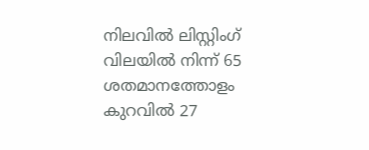നിലവില്‍ ലിസ്റ്റിംഗ് വിലയില്‍ നിന്ന് 65 ശതമാനത്തോളം കുറവില്‍ 27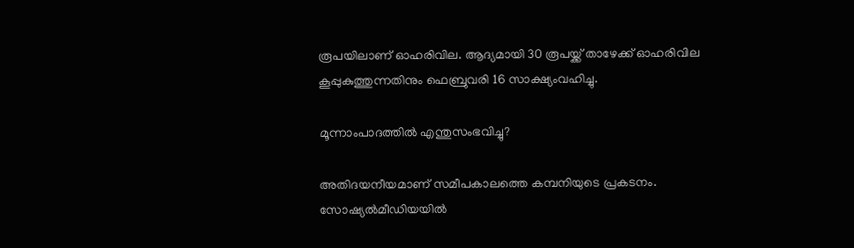രൂപയിലാണ് ഓഹരിവില. ആദ്യമായി 30 രൂപയ്ക്ക് താഴേക്ക് ഓഹരിവില കൂപ്പുകുത്തുന്നതിനും ഫെബ്രുവരി 16 സാക്ഷ്യംവഹിച്ചു.

മൂന്നാംപാദത്തില്‍ എന്തുസംഭവിച്ചു?

അതിദയനീയമാണ് സമീപകാലത്തെ കമ്പനിയുടെ പ്രകടനം. സോഷ്യല്‍മീഡിയയില്‍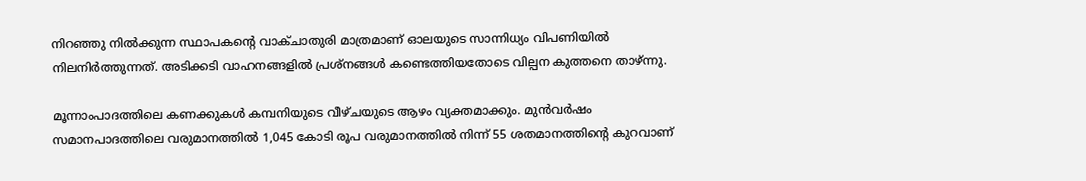നിറഞ്ഞു നില്‍ക്കുന്ന സ്ഥാപകന്റെ വാക്ചാതുരി മാത്രമാണ് ഓലയുടെ സാന്നിധ്യം വിപണിയില്‍ നിലനിര്‍ത്തുന്നത്. അടിക്കടി വാഹനങ്ങളില്‍ പ്രശ്‌നങ്ങള്‍ കണ്ടെത്തിയതോടെ വില്പന കുത്തനെ താഴ്ന്നു.

മൂന്നാംപാദത്തിലെ കണക്കുകള്‍ കമ്പനിയുടെ വീഴ്ചയുടെ ആഴം വ്യക്തമാക്കും. മുന്‍വര്‍ഷം സമാനപാദത്തിലെ വരുമാനത്തില്‍ 1,045 കോടി രൂപ വരുമാനത്തില്‍ നിന്ന് 55 ശതമാനത്തിന്റെ കുറവാണ്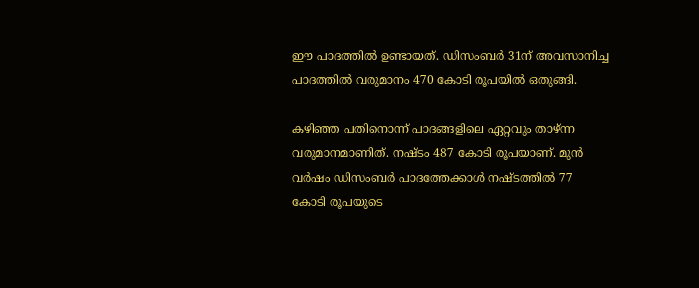ഈ പാദത്തില്‍ ഉണ്ടായത്. ഡിസംബര്‍ 31ന് അവസാനിച്ച പാദത്തില്‍ വരുമാനം 470 കോടി രൂപയില്‍ ഒതുങ്ങി.

കഴിഞ്ഞ പതിനൊന്ന് പാദങ്ങളിലെ ഏറ്റവും താഴ്ന്ന വരുമാനമാണിത്. നഷ്ടം 487 കോടി രൂപയാണ്. മുന്‍ വര്‍ഷം ഡിസംബര്‍ പാദത്തേക്കാള്‍ നഷ്ടത്തില്‍ 77 കോടി രൂപയുടെ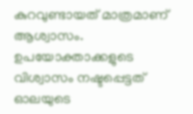കുറവുണ്ടായത് മാത്രമാണ് ആശ്വാസം. ഉപയോക്താക്കളുടെ വിശ്വാസം നഷ്ടപ്പെട്ടത് ഓലയുടെ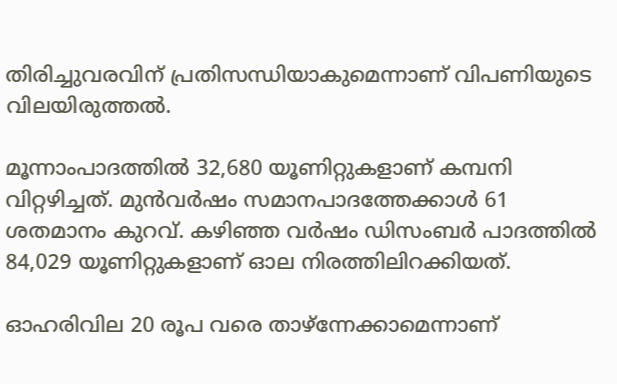തിരിച്ചുവരവിന് പ്രതിസന്ധിയാകുമെന്നാണ് വിപണിയുടെ വിലയിരുത്തല്‍.

മൂന്നാംപാദത്തില്‍ 32,680 യൂണിറ്റുകളാണ് കമ്പനി വിറ്റഴിച്ചത്. മുന്‍വര്‍ഷം സമാനപാദത്തേക്കാള്‍ 61 ശതമാനം കുറവ്. കഴിഞ്ഞ വര്‍ഷം ഡിസംബര്‍ പാദത്തില്‍ 84,029 യൂണിറ്റുകളാണ് ഓല നിരത്തിലിറക്കിയത്.

ഓഹരിവില 20 രൂപ വരെ താഴ്‌ന്നേക്കാമെന്നാണ്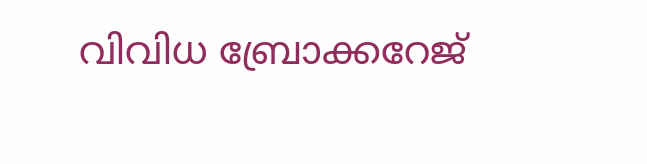വിവിധ ബ്രോക്കറേജ്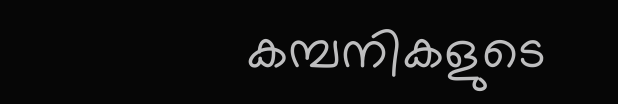കമ്പനികളുടെ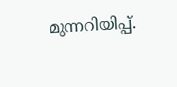മുന്നറിയിപ്പ്.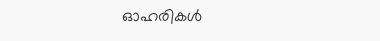ഓഹരികള്‍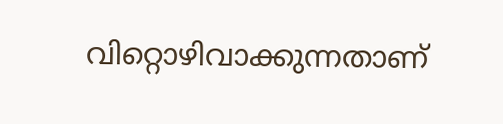വിറ്റൊഴിവാക്കുന്നതാണ്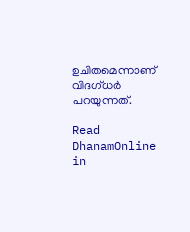ഉചിതമെന്നാണ് വിദഗ്ധര്‍ പറയുന്നത്.

Read DhanamOnline in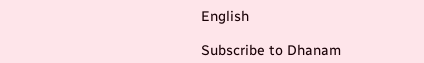English

Subscribe to Dhanam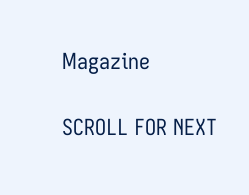Magazine

SCROLL FOR NEXT